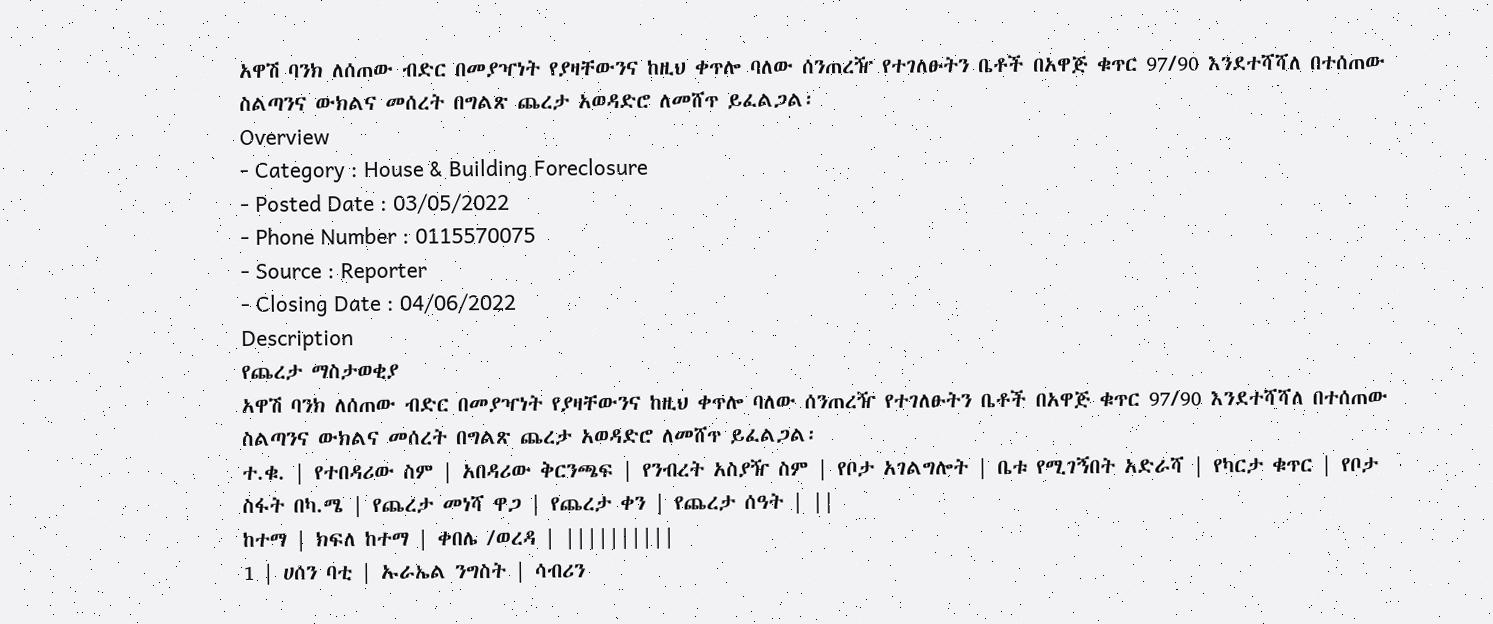አዋሽ ባንክ ለሰጠው ብድር በመያዣነት የያዛቸውንና ከዚህ ቀጥሎ ባለው ሰንጠረዥ የተገለፁትን ቤቶች በአዋጅ ቁጥር 97/90 እንደተሻሻለ በተሰጠው ስልጣንና ውክልና መሰረት በግልጽ ጨረታ አወዳድሮ ለመሸጥ ይፈልጋል፡
Overview
- Category : House & Building Foreclosure
- Posted Date : 03/05/2022
- Phone Number : 0115570075
- Source : Reporter
- Closing Date : 04/06/2022
Description
የጨረታ ማስታወቂያ
አዋሽ ባንክ ለሰጠው ብድር በመያዣነት የያዛቸውንና ከዚህ ቀጥሎ ባለው ሰንጠረዥ የተገለፁትን ቤቶች በአዋጅ ቁጥር 97/90 እንደተሻሻለ በተሰጠው ስልጣንና ውክልና መሰረት በግልጽ ጨረታ አወዳድሮ ለመሸጥ ይፈልጋል፡
ተ.ቁ. | የተበዳሪው ስም | አበዳሪው ቅርንጫፍ | የንብረት አስያዥ ስም | የቦታ አገልግሎት | ቤቱ የሚገኝበት አድራሻ | የካርታ ቁጥር | የቦታ ስፋት በካ.ሜ | የጨረታ መነሻ ዋጋ | የጨረታ ቀን | የጨረታ ሰዓት | ||
ከተማ | ክፍለ ከተማ | ቀበሌ /ወረዳ | ||||||||||
1 | ሀሰን ባቲ | ኡራኤል ንግስት | ሳብሪን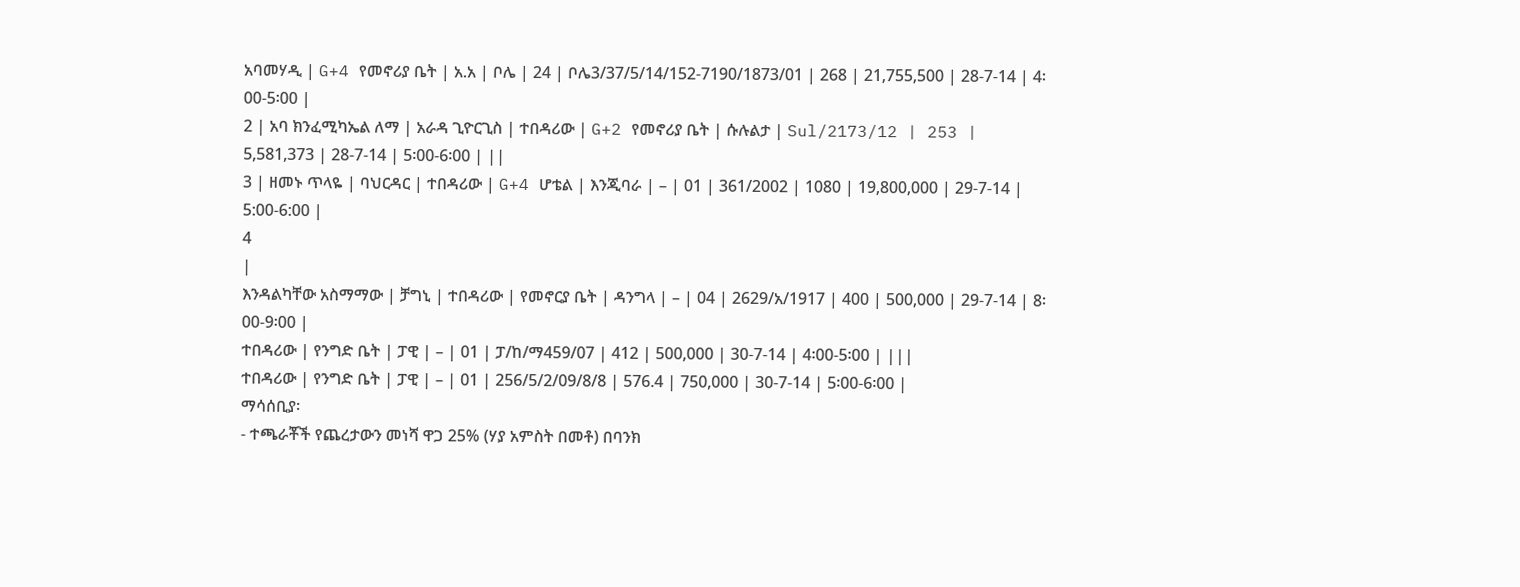አባመሃዲ | G+4 የመኖሪያ ቤት | አ.አ | ቦሌ | 24 | ቦሌ3/37/5/14/152-7190/1873/01 | 268 | 21,755,500 | 28-7-14 | 4፡00-5፡00 |
2 | አባ ክንፈሚካኤል ለማ | አራዳ ጊዮርጊስ | ተበዳሪው | G+2 የመኖሪያ ቤት | ሱሉልታ | Sul/2173/12 | 253 | 5,581,373 | 28-7-14 | 5፡00-6፡00 | ||
3 | ዘመኑ ጥላዬ | ባህርዳር | ተበዳሪው | G+4 ሆቴል | እንጂባራ | – | 01 | 361/2002 | 1080 | 19,800,000 | 29-7-14 | 5:00-6:00 |
4
|
እንዳልካቸው አስማማው | ቻግኒ | ተበዳሪው | የመኖርያ ቤት | ዳንግላ | – | 04 | 2629/አ/1917 | 400 | 500,000 | 29-7-14 | 8፡00-9፡00 |
ተበዳሪው | የንግድ ቤት | ፓዊ | – | 01 | ፓ/ከ/ማ459/07 | 412 | 500,000 | 30-7-14 | 4፡00-5፡00 | |||
ተበዳሪው | የንግድ ቤት | ፓዊ | – | 01 | 256/5/2/09/8/8 | 576.4 | 750,000 | 30-7-14 | 5፡00-6፡00 |
ማሳሰቢያ፡
- ተጫራቾች የጨረታውን መነሻ ዋጋ 25% (ሃያ አምስት በመቶ) በባንክ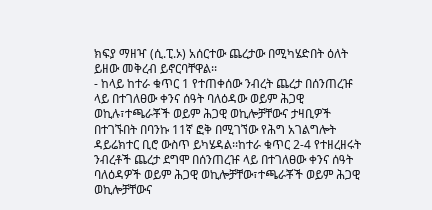ክፍያ ማዘዣ (ሲ.ፒ.ኦ) አሰርተው ጨረታው በሚካሄድበት ዕለት ይዘው መቅረብ ይኖርባቸዋል፡፡
- ከላይ ከተራ ቁጥር 1 የተጠቀሰው ንብረት ጨረታ በሰንጠረዡ ላይ በተገለፀው ቀንና ሰዓት ባለዕዳው ወይም ሕጋዊ ወኪሉ፣ተጫራቾች ወይም ሕጋዊ ወኪሎቻቸውና ታዛቢዎች በተገኙበት በባንኩ 11ኛ ፎቅ በሚገኘው የሕግ አገልግሎት ዳይሬክተር ቢሮ ውስጥ ይካሄዳል፡፡ከተራ ቁጥር 2-4 የተዘረዘሩት ንብረቶች ጨረታ ደግሞ በሰንጠረዡ ላይ በተገለፀው ቀንና ሰዓት ባለዕዳዎች ወይም ሕጋዊ ወኪሎቻቸው፣ተጫራቾች ወይም ሕጋዊ ወኪሎቻቸውና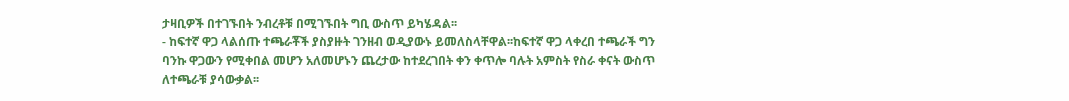ታዛቢዎች በተገኙበት ንብረቶቹ በሚገኙበት ግቢ ውስጥ ይካሄዳል፡፡
- ከፍተኛ ዋጋ ላልሰጡ ተጫራቾች ያስያዙት ገንዘብ ወዲያውኑ ይመለስላቸዋል፡፡ከፍተኛ ዋጋ ላቀረበ ተጫራች ግን ባንኩ ዋጋውን የሚቀበል መሆን አለመሆኑን ጨረታው ከተደረገበት ቀን ቀጥሎ ባሉት አምስት የስራ ቀናት ውስጥ ለተጫራቹ ያሳውቃል፡፡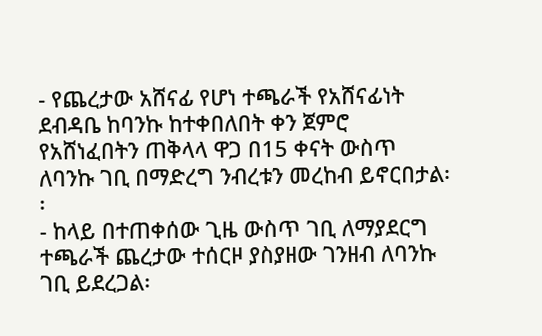- የጨረታው አሸናፊ የሆነ ተጫራች የአሸናፊነት ደብዳቤ ከባንኩ ከተቀበለበት ቀን ጀምሮ የአሸነፈበትን ጠቅላላ ዋጋ በ15 ቀናት ውስጥ ለባንኩ ገቢ በማድረግ ንብረቱን መረከብ ይኖርበታል፡፡
- ከላይ በተጠቀሰው ጊዜ ውስጥ ገቢ ለማያደርግ ተጫራች ጨረታው ተሰርዞ ያስያዘው ገንዘብ ለባንኩ ገቢ ይደረጋል፡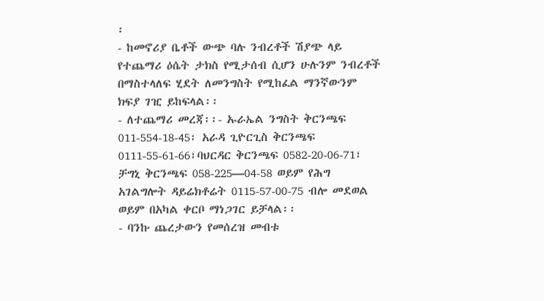፡
- ከመኖሪያ ቤቶች ውጭ ባሉ ንብረቶች ሽያጭ ላይ የተጨማሪ ዕሴት ታክስ የሚታሰብ ሲሆን ሁሉንም ንብረቶች በማስተላለፍ ሂደት ለመንግስት የሚከፈል ማንኛውንም ክፍያ ገዢ ይከፍላል፡፡
- ለተጨማሪ መረጃ፡፡- ኡራኤል ንግስት ቅርንጫፍ 011-554-18-45፡ አራዳ ጊዮርጊስ ቅርንጫፍ 0111-55-61-66፣ባህርዳር ቅርንጫፍ 0582-20-06-71፣ ቻግኒ ቅርንጫፍ 058-225—04-58 ወይም የሕግ አገልግሎት ዳይሬክቶሬት 0115-57-00-75 ብሎ መደወል ወይም በአካል ቀርቦ ማነጋገር ይቻላል፡፡
- ባንኩ ጨረታውን የመሰረዝ መብቱ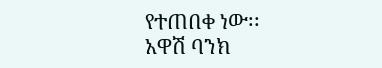የተጠበቀ ነው፡፡
አዋሽ ባንክ